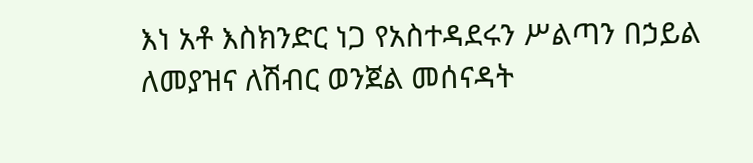እነ አቶ እስክንድር ነጋ የአስተዳደሩን ሥልጣን በኃይል ለመያዝና ለሽብር ወንጀል መሰናዳት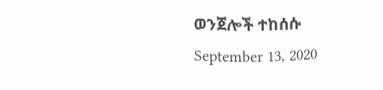ወንጀሎች ተከሰሱ
September 13, 2020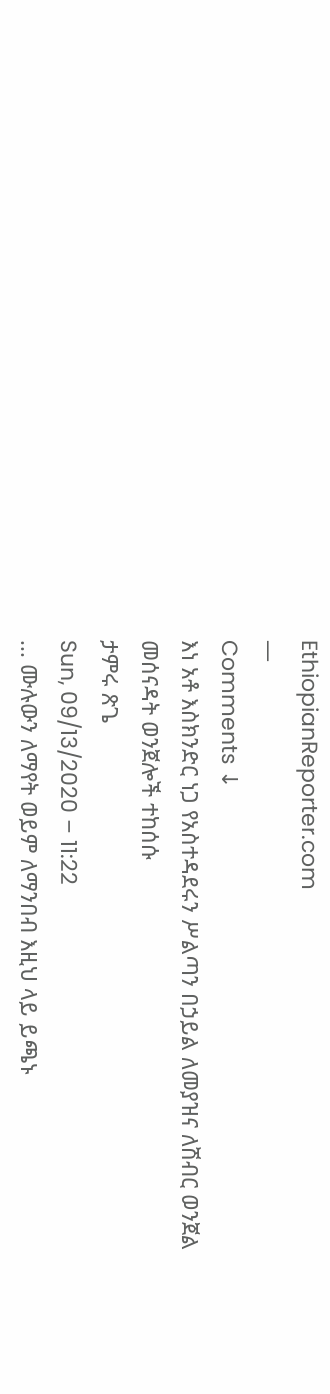EthiopianReporter.com
—
Comments ↓
እነ አቶ እስክንድር ነጋ የአስተዳደሩን ሥልጣን በኃይል ለመያዝና ለሽብር ወንጀል መሰናዳት ወንጀሎች ተከሰሱ
ታምሩ ጽጌ
Sun, 09/13/2020 – 11:22
... ሙሉውን ለማየት ወይም ለማንበብ እዚህ ላይ ይጫኑ